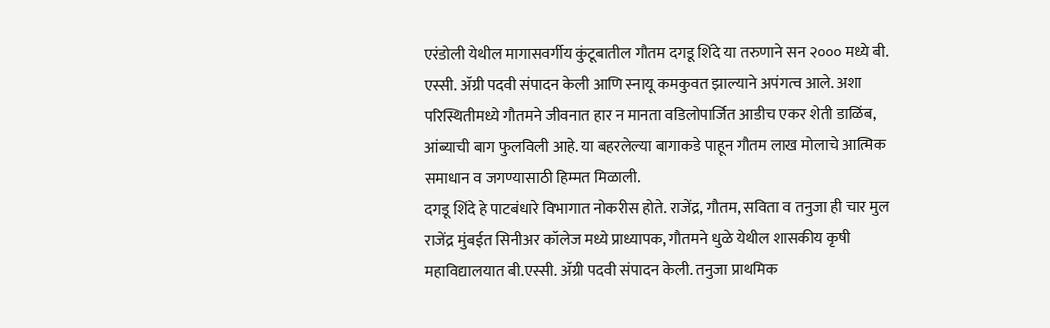एरंडोली येथील मागासवर्गीय कुंटूबातील गौतम दगडू शिंदे या तरुणाने सन २००० मध्ये बी. एस्सी. ॲग्री पदवी संपादन केली आणि स्नायू कमकुवत झाल्याने अपंगत्व आले. अशा परिस्थितीमध्ये गौतमने जीवनात हार न मानता वडिलोपार्जित आडीच एकर शेती डाळिंब, आंब्याची बाग फुलविली आहे. या बहरलेल्या बागाकडे पाहून गौतम लाख मोलाचे आत्मिक समाधान व जगण्यासाठी हिम्मत मिळाली.
दगडू शिंदे हे पाटबंधारे विभागात नोकरीस होते. राजेंद्र, गौतम, सविता व तनुजा ही चार मुल राजेंद्र मुंबईत सिनीअर कॉलेज मध्ये प्राध्यापक, गौतमने धुळे येथील शासकीय कृषी महाविद्यालयात बी.एस्सी. ॲग्री पदवी संपादन केली. तनुजा प्राथमिक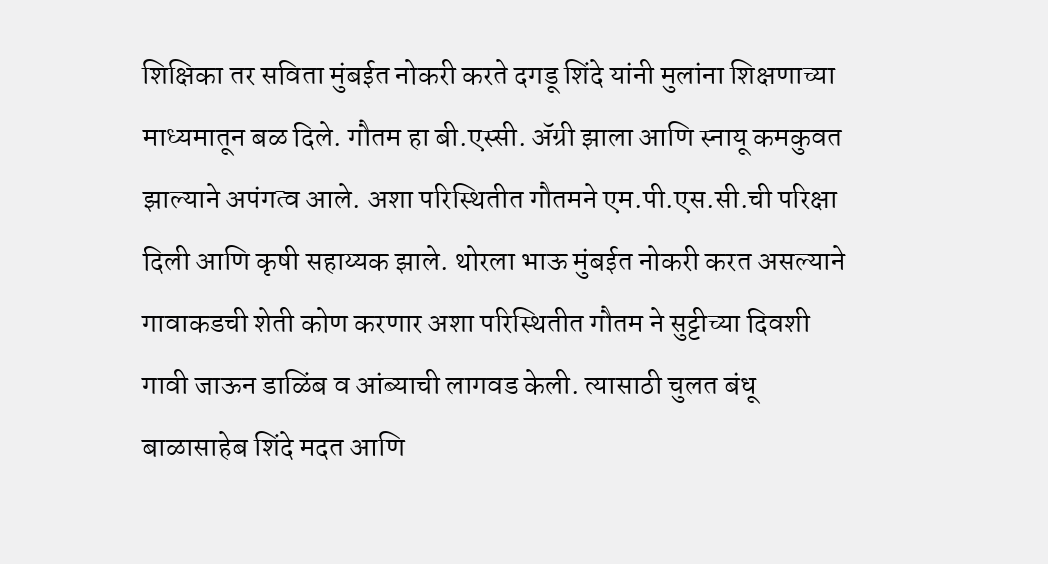शिक्षिका तर सविता मुंबईत नोकरी करते दगडू शिंदे यांनी मुलांना शिक्षणाच्या माध्यमातून बळ दिले. गौतम हा बी.एस्सी. ॲग्री झाला आणि स्नायू कमकुवत झाल्याने अपंगत्व आले. अशा परिस्थितीत गौतमने एम.पी.एस.सी.ची परिक्षा दिली आणि कृषी सहाय्यक झाले. थोरला भाऊ मुंबईत नोकरी करत असल्याने गावाकडची शेती कोण करणार अशा परिस्थितीत गौतम ने सुट्टीच्या दिवशी गावी जाऊन डाळिंब व आंब्याची लागवड केली. त्यासाठी चुलत बंधू बाळासाहेब शिंदे मदत आणि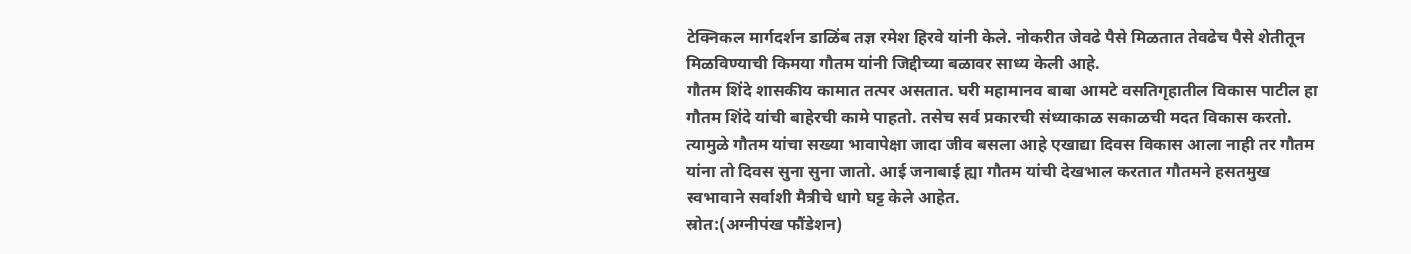टेक्निकल मार्गदर्शन डाळिंब तज्ञ रमेश हिरवे यांनी केले. नोकरीत जेवढे पैसे मिळतात तेवढेच पैसे शेतीतून मिळविण्याची किमया गौतम यांनी जिद्दीच्या बळावर साध्य केली आहे.
गौतम शिंदे शासकीय कामात तत्पर असतात. घरी महामानव बाबा आमटे वसतिगृहातील विकास पाटील हा गौतम शिंदे यांची बाहेरची कामे पाहतो. तसेच सर्व प्रकारची संध्याकाळ सकाळची मदत विकास करतो. त्यामुळे गौतम यांचा सख्या भावापेक्षा जादा जीव बसला आहे एखाद्या दिवस विकास आला नाही तर गौतम यांना तो दिवस सुना सुना जातो. आई जनाबाई ह्या गौतम यांची देखभाल करतात गौतमने हसतमुख स्वभावाने सर्वाशी मैत्रीचे धागे घट्ट केले आहेत.
स्रोत:(अग्नीपंख फौंडेशन)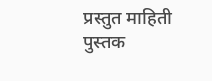प्रस्तुत माहिती पुस्तक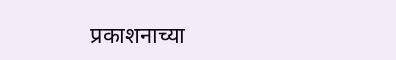प्रकाशनाच्या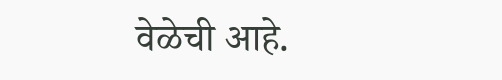वेळेची आहे.